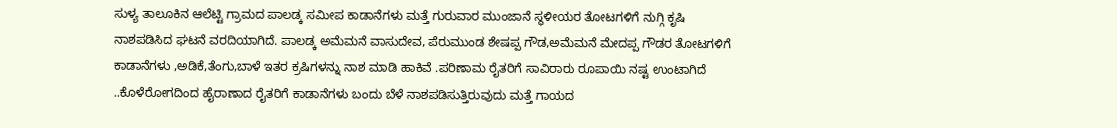ಸುಳ್ಯ ತಾಲೂಕಿನ ಆಲೆಟ್ಟಿ ಗ್ರಾಮದ ಪಾಲಡ್ಕ ಸಮೀಪ ಕಾಡಾನೆಗಳು ಮತ್ತೆ ಗುರುವಾರ ಮುಂಜಾನೆ ಸ್ಥಳೀಯರ ತೋಟಗಳಿಗೆ ನುಗ್ಗಿ ಕೃಷಿ
ನಾಶಪಡಿಸಿದ ಘಟನೆ ವರದಿಯಾಗಿದೆ. ಪಾಲಡ್ಕ ಅಮೆಮನೆ ವಾಸುದೇವ, ಪೆರುಮುಂಡ ಶೇಷಪ್ಪ ಗೌಡ,ಅಮೆಮನೆ ಮೇದಪ್ಪ ಗೌಡರ ತೋಟಗಳಿಗೆ ಕಾಡಾನೆಗಳು ,ಅಡಿಕೆ,ತೆಂಗು,ಬಾಳೆ ಇತರ ಕ್ರಷಿಗಳನ್ನು ನಾಶ ಮಾಡಿ ಹಾಕಿವೆ .ಪರಿಣಾಮ ರೈತರಿಗೆ ಸಾವಿರಾರು ರೂಪಾಯಿ ನಷ್ಟ ಉಂಟಾಗಿದೆ ..ಕೊಳೆರೋಗದಿಂದ ಹೈರಾಣಾದ ರೈತರಿಗೆ ಕಾಡಾನೆಗಳು ಬಂದು ಬೆಳೆ ನಾಶಪಡಿಸುತ್ತಿರುವುದು ಮತ್ತೆ ಗಾಯದ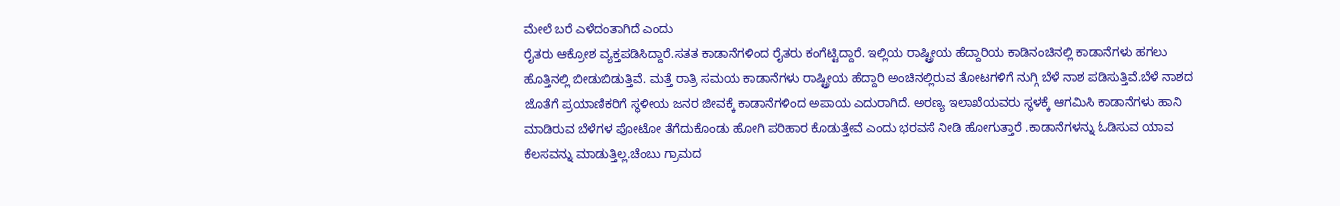ಮೇಲೆ ಬರೆ ಎಳೆದಂತಾಗಿದೆ ಎಂದು
ರೈತರು ಆಕ್ರೋಶ ವ್ಯಕ್ತಪಡಿಸಿದ್ದಾರೆ.ಸತತ ಕಾಡಾನೆಗಳಿಂದ ರೈತರು ಕಂಗೆಟ್ಟಿದ್ದಾರೆ. ಇಲ್ಲಿಯ ರಾಷ್ಟ್ರೀಯ ಹೆದ್ದಾರಿಯ ಕಾಡಿನಂಚಿನಲ್ಲಿ ಕಾಡಾನೆಗಳು ಹಗಲು ಹೊತ್ತಿನಲ್ಲಿ ಬೀಡುಬಿಡುತ್ತಿವೆ. ಮತ್ತೆ ರಾತ್ರಿ ಸಮಯ ಕಾಡಾನೆಗಳು ರಾಷ್ಟ್ರೀಯ ಹೆದ್ದಾರಿ ಅಂಚಿನಲ್ಲಿರುವ ತೋಟಗಳಿಗೆ ನುಗ್ಗಿ ಬೆಳೆ ನಾಶ ಪಡಿಸುತ್ತಿವೆ.ಬೆಳೆ ನಾಶದ ಜೊತೆಗೆ ಪ್ರಯಾಣಿಕರಿಗೆ ಸ್ಥಳೀಯ ಜನರ ಜೀವಕ್ಕೆ ಕಾಡಾನೆಗಳಿಂದ ಅಪಾಯ ಎದುರಾಗಿದೆ. ಅರಣ್ಯ ಇಲಾಖೆಯವರು ಸ್ಥಳಕ್ಕೆ ಆಗಮಿಸಿ ಕಾಡಾನೆಗಳು ಹಾನಿ ಮಾಡಿರುವ ಬೆಳೆಗಳ ಪೋಟೋ ತೆಗೆದುಕೊಂಡು ಹೋಗಿ ಪರಿಹಾರ ಕೊಡುತ್ತೇವೆ ಎಂದು ಭರವಸೆ ನೀಡಿ ಹೋಗುತ್ತಾರೆ .ಕಾಡಾನೆಗಳನ್ನು ಓಡಿಸುವ ಯಾವ ಕೆಲಸವನ್ನು ಮಾಡುತ್ತಿಲ್ಲ.ಚೆಂಬು ಗ್ರಾಮದ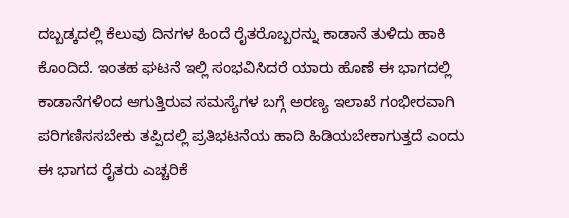ದಬ್ಬಡ್ಕದಲ್ಲಿ ಕೆಲುವು ದಿನಗಳ ಹಿಂದೆ ರೈತರೊಬ್ಬರನ್ನು ಕಾಡಾನೆ ತುಳಿದು ಹಾಕಿ ಕೊಂದಿದೆ. ಇಂತಹ ಘಟನೆ ಇಲ್ಲಿ ಸಂಭವಿಸಿದರೆ ಯಾರು ಹೊಣೆ ಈ ಭಾಗದಲ್ಲಿ ಕಾಡಾನೆಗಳಿಂದ ಆಗುತ್ತಿರುವ ಸಮಸ್ಯೆಗಳ ಬಗ್ಗೆ ಅರಣ್ಯ ಇಲಾಖೆ ಗಂಭೀರವಾಗಿ ಪರಿಗಣಿಸಸಬೇಕು ತಪ್ಪಿದಲ್ಲಿ ಪ್ರತಿಭಟನೆಯ ಹಾದಿ ಹಿಡಿಯಬೇಕಾಗುತ್ತದೆ ಎಂದು ಈ ಭಾಗದ ರೈತರು ಎಚ್ಚರಿಕೆ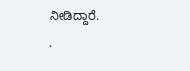ನೀಡಿದ್ದಾರೆ.
.